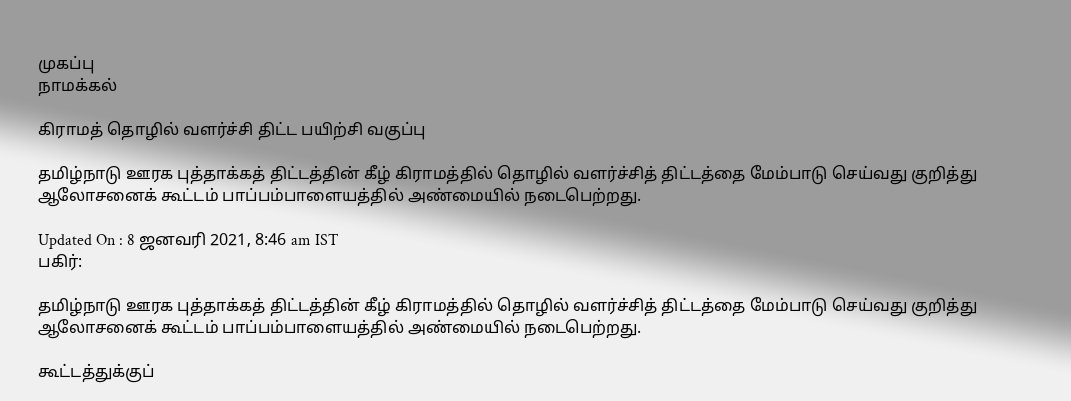முகப்பு
நாமக்கல்

கிராமத் தொழில் வளர்ச்சி திட்ட பயிற்சி வகுப்பு

தமிழ்நாடு ஊரக புத்தாக்கத் திட்டத்தின் கீழ் கிராமத்தில் தொழில் வளர்ச்சித் திட்டத்தை மேம்பாடு செய்வது குறித்து ஆலோசனைக் கூட்டம் பாப்பம்பாளையத்தில் அண்மையில் நடைபெற்றது.

Updated On : 8 ஜனவரி 2021, 8:46 am IST
பகிர்:

தமிழ்நாடு ஊரக புத்தாக்கத் திட்டத்தின் கீழ் கிராமத்தில் தொழில் வளர்ச்சித் திட்டத்தை மேம்பாடு செய்வது குறித்து ஆலோசனைக் கூட்டம் பாப்பம்பாளையத்தில் அண்மையில் நடைபெற்றது.

கூட்டத்துக்குப்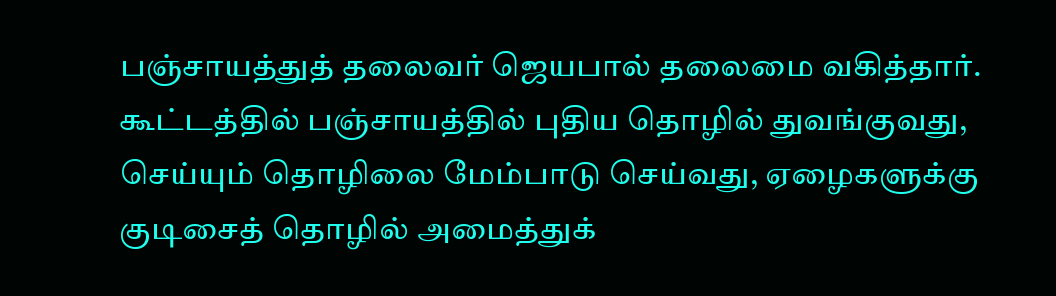பஞ்சாயத்துத் தலைவர் ஜெயபால் தலைமை வகித்தார். கூட்டத்தில் பஞ்சாயத்தில் புதிய தொழில் துவங்குவது, செய்யும் தொழிலை மேம்பாடு செய்வது, ஏழைகளுக்கு குடிசைத் தொழில் அமைத்துக்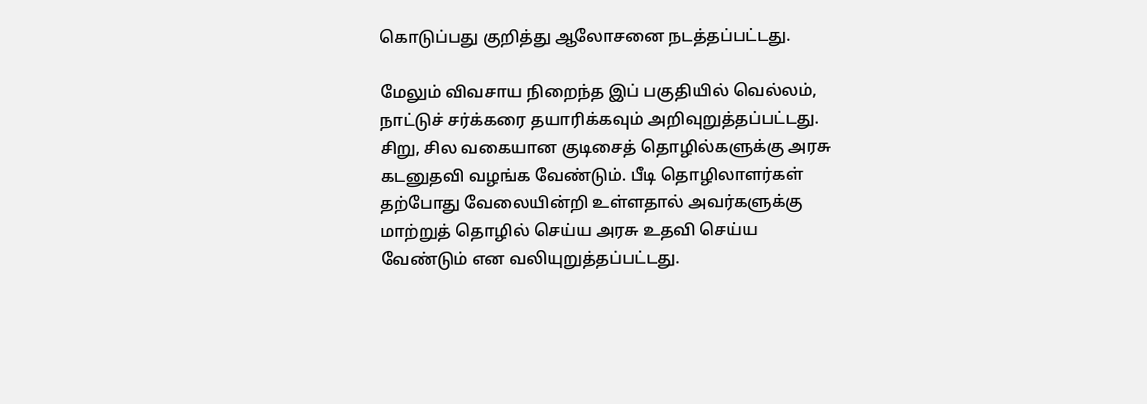கொடுப்பது குறித்து ஆலோசனை நடத்தப்பட்டது.

மேலும் விவசாய நிறைந்த இப் பகுதியில் வெல்லம், நாட்டுச் சர்க்கரை தயாரிக்கவும் அறிவுறுத்தப்பட்டது. சிறு, சில வகையான குடிசைத் தொழில்களுக்கு அரசு கடனுதவி வழங்க வேண்டும். பீடி தொழிலாளர்கள் தற்போது வேலையின்றி உள்ளதால் அவர்களுக்கு மாற்றுத் தொழில் செய்ய அரசு உதவி செய்ய வேண்டும் என வலியுறுத்தப்பட்டது.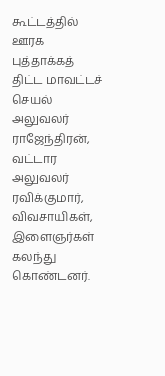கூட்டத்தில் ஊரக புத்தாக்கத் திட்ட மாவட்டச் செயல் அலுவலர் ராஜேந்திரன், வட்டார அலுவலர் ரவிக்குமார், விவசாயிகள், இளைஞர்கள் கலந்து கொண்டனர்.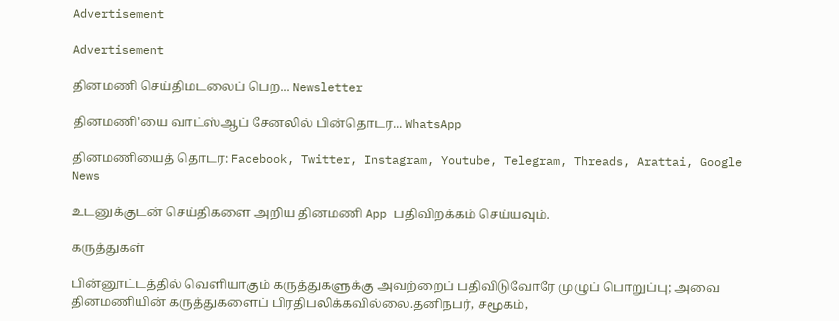Advertisement

Advertisement

தினமணி செய்திமடலைப் பெற... Newsletter

தினமணி'யை வாட்ஸ்ஆப் சேனலில் பின்தொடர... WhatsApp

தினமணியைத் தொடர: Facebook, Twitter, Instagram, Youtube, Telegram, Threads, Arattai, Google News

உடனுக்குடன் செய்திகளை அறிய தினமணி App பதிவிறக்கம் செய்யவும்.

கருத்துகள்

பின்னூட்டத்தில் வெளியாகும் கருத்துகளுக்கு அவற்றைப் பதிவிடுவோரே முழுப் பொறுப்பு; அவை தினமணியின் கருத்துகளைப் பிரதிபலிக்கவில்லை.தனிநபர், சமூகம்,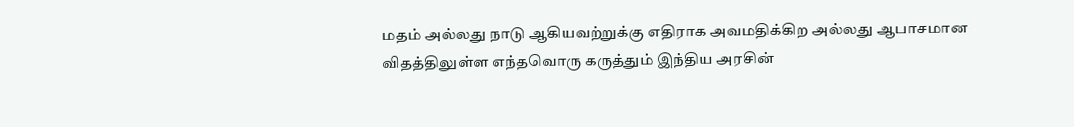மதம் அல்லது நாடு ஆகியவற்றுக்கு எதிராக அவமதிக்கிற அல்லது ஆபாசமான விதத்திலுள்ள எந்தவொரு கருத்தும் இந்திய அரசின்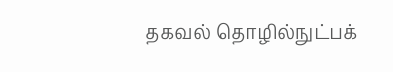தகவல் தொழில்நுட்பக்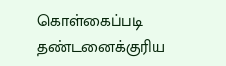கொள்கைப்படி தண்டனைக்குரிய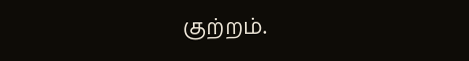குற்றம்.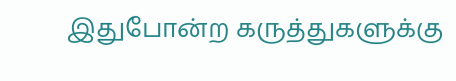இதுபோன்ற கருத்துகளுக்கு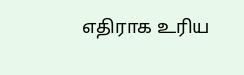எதிராக உரிய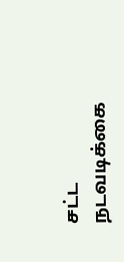சட்ட நடவடிக்கை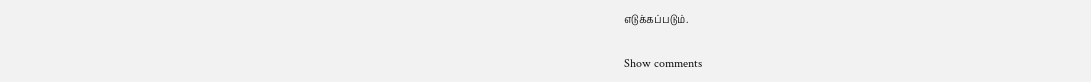எடுக்கப்படும்.

Show comments